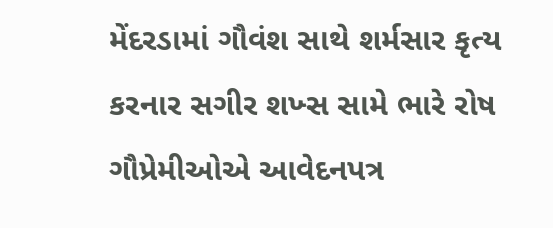મેંદરડામાં ગૌવંશ સાથે શર્મસાર કૃત્ય કરનાર સગીર શખ્સ સામે ભારે રોષ
ગૌપ્રેમીઓએ આવેદનપત્ર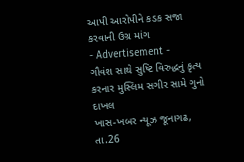આપી આરોપીને કડક સજા કરવાની ઉગ્ર માંગ
- Advertisement -
ગૌવંશ સાથે સુષ્ટિ વિરુદ્ધનું કૃત્ય કરનાર મુસ્લિમ સગીર સામે ગુનો દાખલ
ખાસ-ખબર ન્યૂઝ જૂનાગઢ, તા.26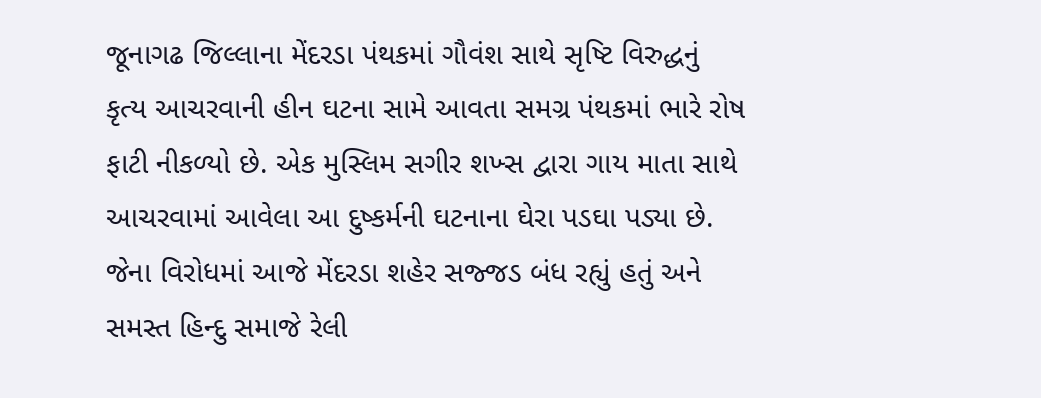જૂનાગઢ જિલ્લાના મેંદરડા પંથકમાં ગૌવંશ સાથે સૃષ્ટિ વિરુદ્ધનું કૃત્ય આચરવાની હીન ઘટના સામે આવતા સમગ્ર પંથકમાં ભારે રોષ ફાટી નીકળ્યો છે. એક મુસ્લિમ સગીર શખ્સ દ્વારા ગાય માતા સાથે આચરવામાં આવેલા આ દુષ્કર્મની ઘટનાના ઘેરા પડઘા પડ્યા છે. જેના વિરોધમાં આજે મેંદરડા શહેર સજ્જડ બંધ રહ્યું હતું અને સમસ્ત હિન્દુ સમાજે રેલી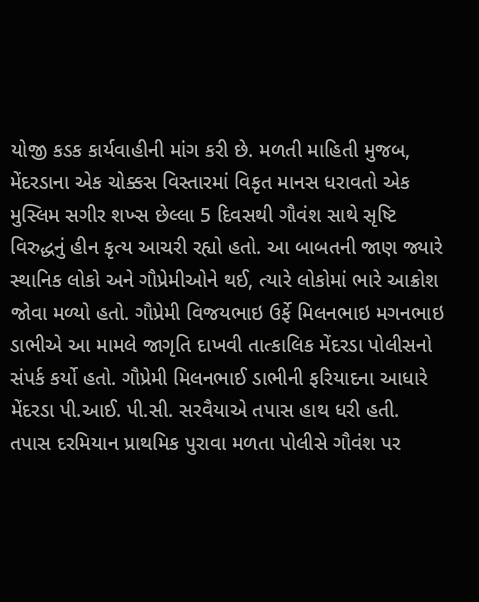યોજી કડક કાર્યવાહીની માંગ કરી છે. મળતી માહિતી મુજબ, મેંદરડાના એક ચોક્કસ વિસ્તારમાં વિકૃત માનસ ધરાવતો એક મુસ્લિમ સગીર શખ્સ છેલ્લા 5 દિવસથી ગૌવંશ સાથે સૃષ્ટિ વિરુદ્ધનું હીન કૃત્ય આચરી રહ્યો હતો. આ બાબતની જાણ જ્યારે સ્થાનિક લોકો અને ગૌપ્રેમીઓને થઈ, ત્યારે લોકોમાં ભારે આક્રોશ જોવા મળ્યો હતો. ગૌપ્રેમી વિજયભાઇ ઉર્ફે મિલનભાઇ મગનભાઇ ડાભીએ આ મામલે જાગૃતિ દાખવી તાત્કાલિક મેંદરડા પોલીસનો સંપર્ક કર્યો હતો. ગૌપ્રેમી મિલનભાઈ ડાભીની ફરિયાદના આધારે મેંદરડા પી.આઈ. પી.સી. સરવૈયાએ તપાસ હાથ ધરી હતી. તપાસ દરમિયાન પ્રાથમિક પુરાવા મળતા પોલીસે ગૌવંશ પર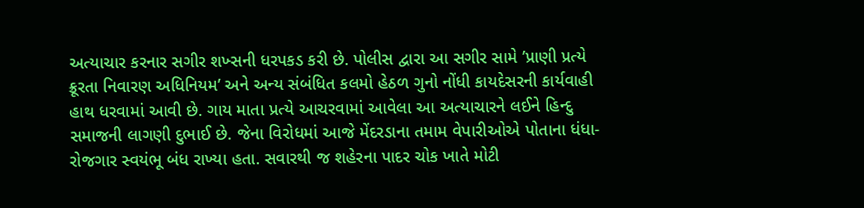અત્યાચાર કરનાર સગીર શખ્સની ધરપકડ કરી છે. પોલીસ દ્વારા આ સગીર સામે ’પ્રાણી પ્રત્યે ક્રૂરતા નિવારણ અધિનિયમ’ અને અન્ય સંબંધિત કલમો હેઠળ ગુનો નોંધી કાયદેસરની કાર્યવાહી હાથ ધરવામાં આવી છે. ગાય માતા પ્રત્યે આચરવામાં આવેલા આ અત્યાચારને લઈને હિન્દુ સમાજની લાગણી દુભાઈ છે. જેના વિરોધમાં આજે મેંદરડાના તમામ વેપારીઓએ પોતાના ધંધા-રોજગાર સ્વયંભૂ બંધ રાખ્યા હતા. સવારથી જ શહેરના પાદર ચોક ખાતે મોટી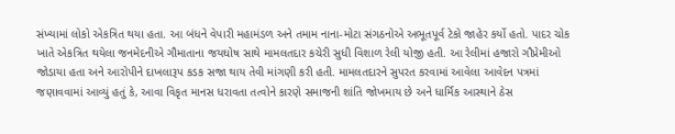સંખ્યામાં લોકો એકત્રિત થયા હતા. આ બંધને વેપારી મહામંડળ અને તમામ નાના-મોટા સંગઠનોએ અભૂતપૂર્વ ટેકો જાહેર કર્યો હતો. પાદર ચોક ખાતે એકત્રિત થયેલા જનમેદનીએ ગૌમાતાના જયઘોષ સાથે મામલતદાર કચેરી સુધી વિશાળ રેલી યોજી હતી. આ રેલીમાં હજારો ગૌપ્રેમીઓ જોડાયા હતા અને આરોપીને દાખલારૂપ કડક સજા થાય તેવી માંગણી કરી હતી. મામલતદારને સુપરત કરવામાં આવેલા આવેદન પત્રમાં જણાવવામાં આવ્યું હતું કે, આવા વિકૃત માનસ ધરાવતા તત્વોને કારણે સમાજની શાંતિ જોખમાય છે અને ધાર્મિક આસ્થાને ઠેસ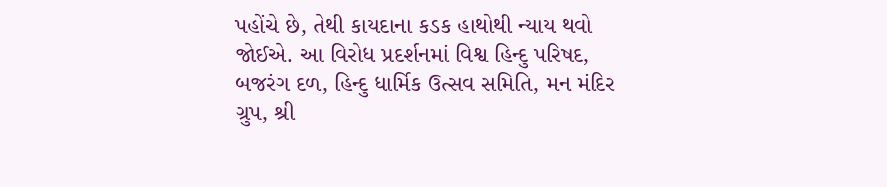પહોંચે છે, તેથી કાયદાના કડક હાથોથી ન્યાય થવો જોઈએ. આ વિરોધ પ્રદર્શનમાં વિશ્વ હિન્દુ પરિષદ, બજરંગ દળ, હિન્દુ ધાર્મિક ઉત્સવ સમિતિ, મન મંદિર ગ્રુપ, શ્રી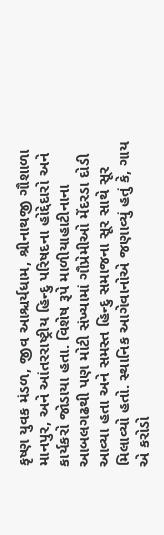કૃષ્ણ યુવક મંડળ, જીવ આશ્ચર્યધામ, શ્રીનાથજી ગૌશાળા માનપુર, અને આંતરરાષ્ટ્રીય હિન્દુ પરિષદના હોદ્દેદારો અને કાર્યકરો જોડાયા હતા. વિશેષ રૂપે માળીયાહાટીનાના આબલગઢથી પણ મોટી સંખ્યામાં ગૌપ્રેમીઓ મેંદરડા દોડી આવ્યા હતા અને સમસ્ત હિન્દુ સમાજના સૂર સાથે સૂર મિલાવ્યો હતો. સ્થાનિક આગેવાનોએ જણાવ્યું હતું કે, ગાય એ કરોડો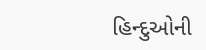હિન્દુઓની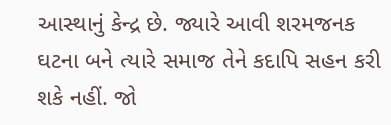આસ્થાનું કેન્દ્ર છે. જ્યારે આવી શરમજનક ઘટના બને ત્યારે સમાજ તેને કદાપિ સહન કરી શકે નહીં. જો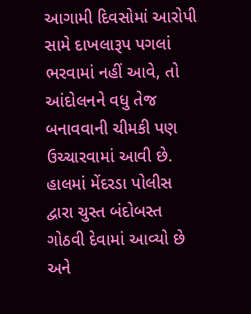આગામી દિવસોમાં આરોપી સામે દાખલારૂપ પગલાં ભરવામાં નહીં આવે, તો આંદોલનને વધુ તેજ બનાવવાની ચીમકી પણ ઉચ્ચારવામાં આવી છે. હાલમાં મેંદરડા પોલીસ દ્વારા ચુસ્ત બંદોબસ્ત ગોઠવી દેવામાં આવ્યો છે અને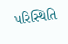પરિસ્થિતિ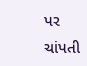પર ચાંપતી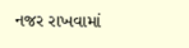નજર રાખવામાં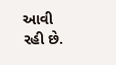આવી રહી છે.